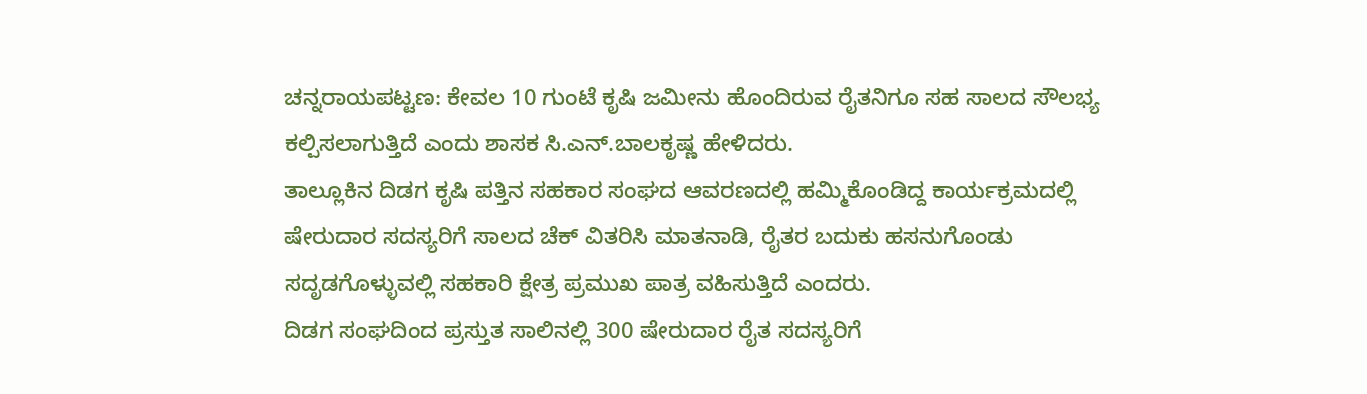ಚನ್ನರಾಯಪಟ್ಟಣ: ಕೇವಲ 10 ಗುಂಟೆ ಕೃಷಿ ಜಮೀನು ಹೊಂದಿರುವ ರೈತನಿಗೂ ಸಹ ಸಾಲದ ಸೌಲಭ್ಯ ಕಲ್ಪಿಸಲಾಗುತ್ತಿದೆ ಎಂದು ಶಾಸಕ ಸಿ.ಎನ್.ಬಾಲಕೃಷ್ಣ ಹೇಳಿದರು.
ತಾಲ್ಲೂಕಿನ ದಿಡಗ ಕೃಷಿ ಪತ್ತಿನ ಸಹಕಾರ ಸಂಘದ ಆವರಣದಲ್ಲಿ ಹಮ್ಮಿಕೊಂಡಿದ್ದ ಕಾರ್ಯಕ್ರಮದಲ್ಲಿ ಷೇರುದಾರ ಸದಸ್ಯರಿಗೆ ಸಾಲದ ಚೆಕ್ ವಿತರಿಸಿ ಮಾತನಾಡಿ, ರೈತರ ಬದುಕು ಹಸನುಗೊಂಡು ಸದೃಡಗೊಳ್ಳುವಲ್ಲಿ ಸಹಕಾರಿ ಕ್ಷೇತ್ರ ಪ್ರಮುಖ ಪಾತ್ರ ವಹಿಸುತ್ತಿದೆ ಎಂದರು.
ದಿಡಗ ಸಂಘದಿಂದ ಪ್ರಸ್ತುತ ಸಾಲಿನಲ್ಲಿ 300 ಷೇರುದಾರ ರೈತ ಸದಸ್ಯರಿಗೆ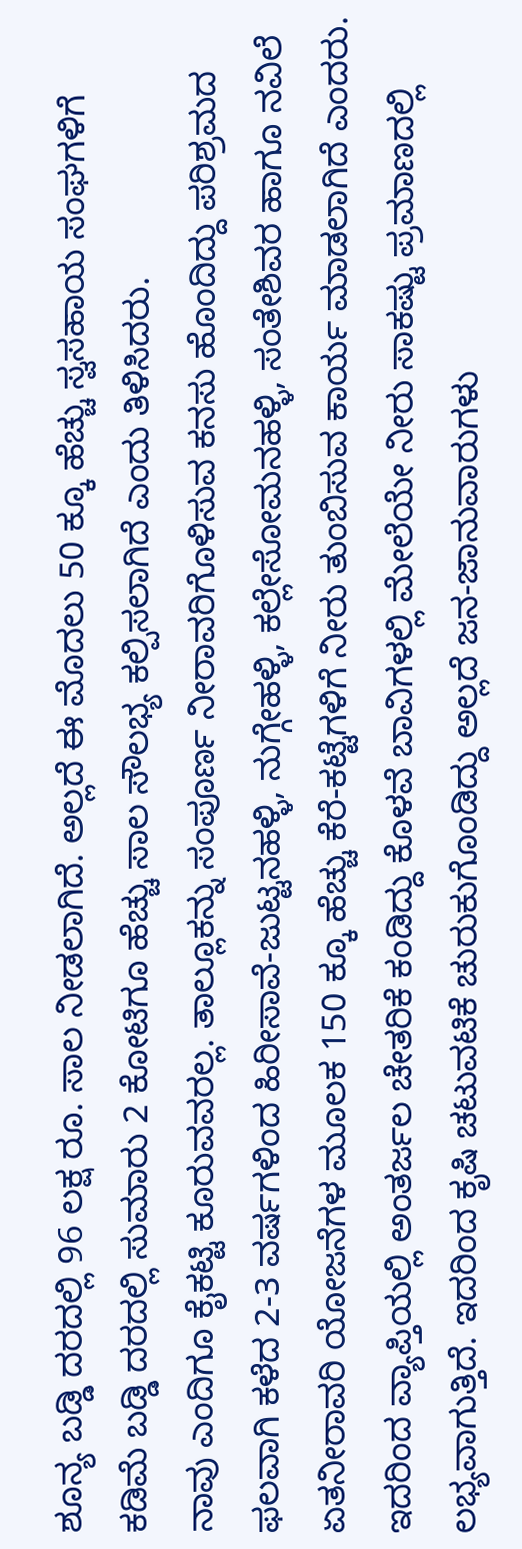ಶೂನ್ಯ ಬಡ್ಡಿ ದರದಲ್ಲಿ 96 ಲಕ್ಷ ರೂ. ಸಾಲ ನೀಡಲಾಗಿದೆ. ಅಲ್ಲದೆ ಈ ಮೊದಲು 50 ಕ್ಕೂ ಹೆಚ್ಚು ಸ್ವಸಹಾಯ ಸಂಘಗಳಿಗೆ ಕಡಿಮೆ ಬಡ್ಡಿ ದರದಲ್ಲಿ ಸುಮಾರು 2 ಕೋಟಿಗೂ ಹೆಚ್ಚು ಸಾಲ ಸೌಲಭ್ಯ ಕಲ್ಪಿಸಲಾಗಿದೆ ಎಂದು ತಿಳಿಸಿದರು.
ನಾವು ಎಂದಿಗೂ ಕೈಕಟ್ಟಿ ಕೂರುವವರಲ್ಲ. ತಾಲ್ಲೂಕನ್ನು ಸಂಪೂರ್ಣ ನೀರಾವರಿಗೊಳಿಸುವ ಕನಸು ಹೊಂದಿದ್ದು ಪರಿಶ್ರಮದ ಫಲವಾಗಿ ಕಳೆದ 2-3 ವರ್ಷಗಳಿಂದ ಹಿರೀಸಾವೆ-ಜುಟ್ಟನಹಳ್ಳಿ, ನುಗ್ಗೇಹಳ್ಳಿ, ಕಲ್ಲೇಸೋಮನಹಳ್ಳಿ, ಸಂತೇಶಿವರ ಹಾಗೂ ನವಿಲೆ ಏತನೀರಾವರಿ ಯೋಜನೆಗಳ ಮೂಲಕ 150 ಕ್ಕೂ ಹೆಚ್ಚು ಕೆರೆ-ಕಟ್ಟೆಗಳಿಗೆ ನೀರು ತುಂಬಿಸುವ ಕಾರ್ಯ ಮಾಡಲಾಗಿದೆ ಎಂದರು.
ಇದರಿಂದ ವ್ಯಾಪ್ತಿಯಲ್ಲಿ ಅಂತರ್ಜಲ ಚೇತರಿಕೆ ಕಂಡಿದ್ದು ಕೊಳವೆ ಬಾವಿಗಳಲ್ಲಿ ಮೇಲೆಯೇ ನೀರು ಸಾಕಷ್ಟು ಪ್ರಮಾಣದಲ್ಲಿ ಲಭ್ಯವಾಗುತ್ತಿದೆ. ಇದರಿಂದ ಕೃಷಿ ಚಟುವಟಿಕೆ ಚುರುಕುಗೊಂಡಿದ್ದು ಅಲ್ಲದೆ ಜನ-ಜಾನುವಾರುಗಳು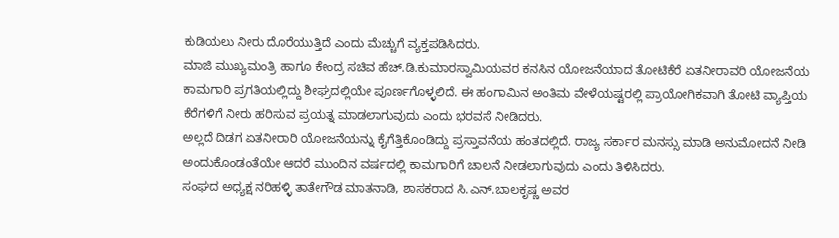ಕುಡಿಯಲು ನೀರು ದೊರೆಯುತ್ತಿದೆ ಎಂದು ಮೆಚ್ಚುಗೆ ವ್ಯಕ್ತಪಡಿಸಿದರು.
ಮಾಜಿ ಮುಖ್ಯಮಂತ್ರಿ ಹಾಗೂ ಕೇಂದ್ರ ಸಚಿವ ಹೆಚ್.ಡಿ.ಕುಮಾರಸ್ವಾಮಿಯವರ ಕನಸಿನ ಯೋಜನೆಯಾದ ತೋಟಿಕೆರೆ ಏತನೀರಾವರಿ ಯೋಜನೆಯ ಕಾಮಗಾರಿ ಪ್ರಗತಿಯಲ್ಲಿದ್ದು ಶೀಘ್ರದಲ್ಲಿಯೇ ಪೂರ್ಣಗೊಳ್ಳಲಿದೆ. ಈ ಹಂಗಾಮಿನ ಅಂತಿಮ ವೇಳೆಯಷ್ಟರಲ್ಲಿ ಪ್ರಾಯೋಗಿಕವಾಗಿ ತೋಟಿ ವ್ಯಾಪ್ತಿಯ ಕೆರೆಗಳಿಗೆ ನೀರು ಹರಿಸುವ ಪ್ರಯತ್ನ ಮಾಡಲಾಗುವುದು ಎಂದು ಭರವಸೆ ನೀಡಿದರು.
ಅಲ್ಲದೆ ದಿಡಗ ಏತನೀರಾರಿ ಯೋಜನೆಯನ್ನು ಕೈಗೆತ್ತಿಕೊಂಡಿದ್ದು ಪ್ರಸ್ತಾವನೆಯ ಹಂತದಲ್ಲಿದೆ. ರಾಜ್ಯ ಸರ್ಕಾರ ಮನಸ್ಸು ಮಾಡಿ ಅನುಮೋದನೆ ನೀಡಿ ಅಂದುಕೊಂಡಂತೆಯೇ ಆದರೆ ಮುಂದಿನ ವರ್ಷದಲ್ಲಿ ಕಾಮಗಾರಿಗೆ ಚಾಲನೆ ನೀಡಲಾಗುವುದು ಎಂದು ತಿಳಿಸಿದರು.
ಸಂಘದ ಅಧ್ಯಕ್ಷ ನರಿಹಳ್ಳಿ ತಾತೇಗೌಡ ಮಾತನಾಡಿ, ಶಾಸಕರಾದ ಸಿ.ಎನ್.ಬಾಲಕೃಷ್ಣ ಅವರ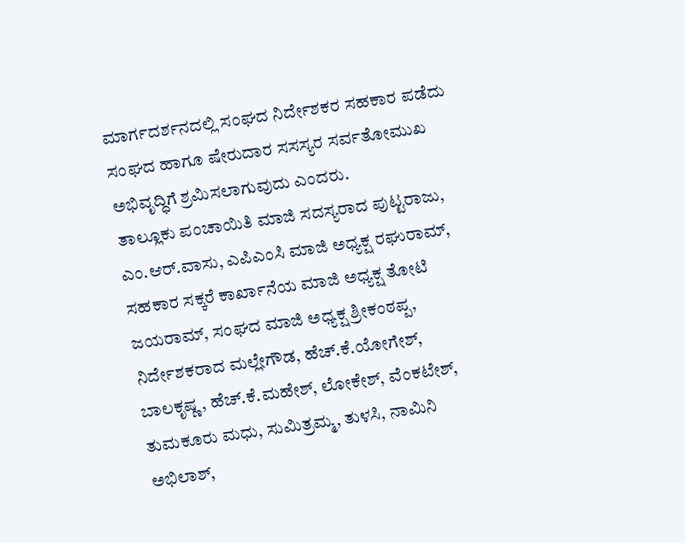ಮಾರ್ಗದರ್ಶನದಲ್ಲಿ ಸಂಘದ ನಿರ್ದೇಶಕರ ಸಹಕಾರ ಪಡೆದು ಸಂಘದ ಹಾಗೂ ಷೇರುದಾರ ಸಸಸ್ಯರ ಸರ್ವತೋಮುಖ ಅಭಿವೃದ್ಧಿಗೆ ಶ್ರಮಿಸಲಾಗುವುದು ಎಂದರು.
ತಾಲ್ಲೂಕು ಪಂಚಾಯಿತಿ ಮಾಜಿ ಸದಸ್ಯರಾದ ಪುಟ್ಟರಾಜು, ಎಂ.ಆರ್.ವಾಸು, ಎಪಿಎಂಸಿ ಮಾಜಿ ಅಧ್ಯಕ್ಷ ರಘುರಾಮ್, ಸಹಕಾರ ಸಕ್ಕರೆ ಕಾರ್ಖಾನೆಯ ಮಾಜಿ ಅಧ್ಯಕ್ಷ ತೋಟಿ ಜಯರಾಮ್, ಸಂಘದ ಮಾಜಿ ಅಧ್ಯಕ್ಷ ಶ್ರೀಕಂಠಪ್ಪ, ನಿರ್ದೇಶಕರಾದ ಮಲ್ಲೇಗೌಡ, ಹೆಚ್.ಕೆ.ಯೋಗೇಶ್, ಬಾಲಕೃಷ್ಣ, ಹೆಚ್.ಕೆ.ಮಹೇಶ್, ಲೋಕೇಶ್, ವೆಂಕಟೇಶ್, ತುಮಕೂರು ಮಧು, ಸುಮಿತ್ರಮ್ಮ, ತುಳಸಿ, ನಾಮಿನಿ ಅಭಿಲಾಶ್,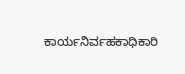ಕಾರ್ಯನಿರ್ವಹಕಾಧಿಕಾರಿ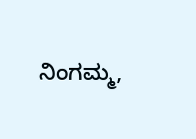ನಿಂಗಮ್ಮ,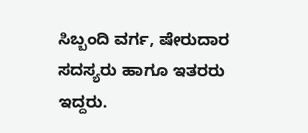ಸಿಬ್ಬಂದಿ ವರ್ಗ, ಷೇರುದಾರ ಸದಸ್ಯರು ಹಾಗೂ ಇತರರು ಇದ್ದರು.